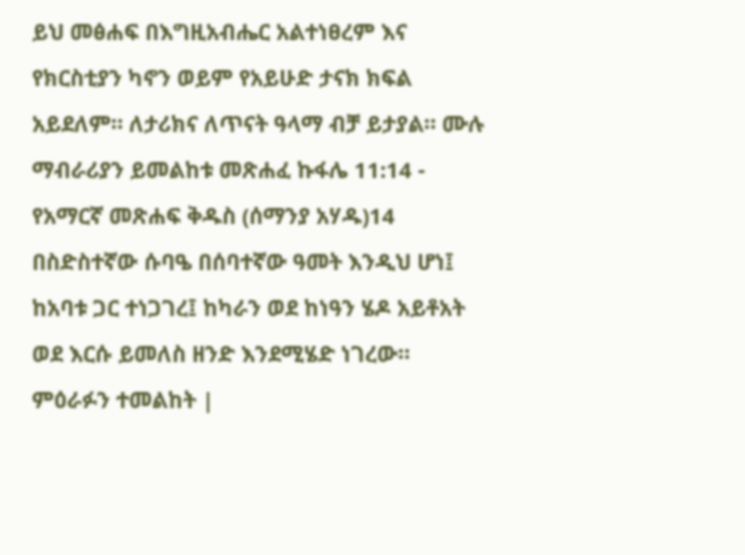ይህ መፅሐፍ በእግዚአብሔር አልተነፀረም እና የክርስቲያን ካኖን ወይም የአይሁድ ታናክ ክፍል አይደለም። ለታሪክና ለጥናት ዓላማ ብቻ ይታያል። ሙሉ ማብራሪያን ይመልከቱ መጽሐፈ ኩፋሌ 11:14 - የአማርኛ መጽሐፍ ቅዱስ (ሰማንያ አሃዱ)14 በስድስተኛው ሱባዔ በሰባተኛው ዓመት እንዲህ ሆነ፤ ከአባቱ ጋር ተነጋገረ፤ ከካራን ወደ ከነዓን ሄዶ አይቶአት ወደ እርሱ ይመለስ ዘንድ እንደሚሄድ ነገረው። ምዕራፉን ተመልከት |